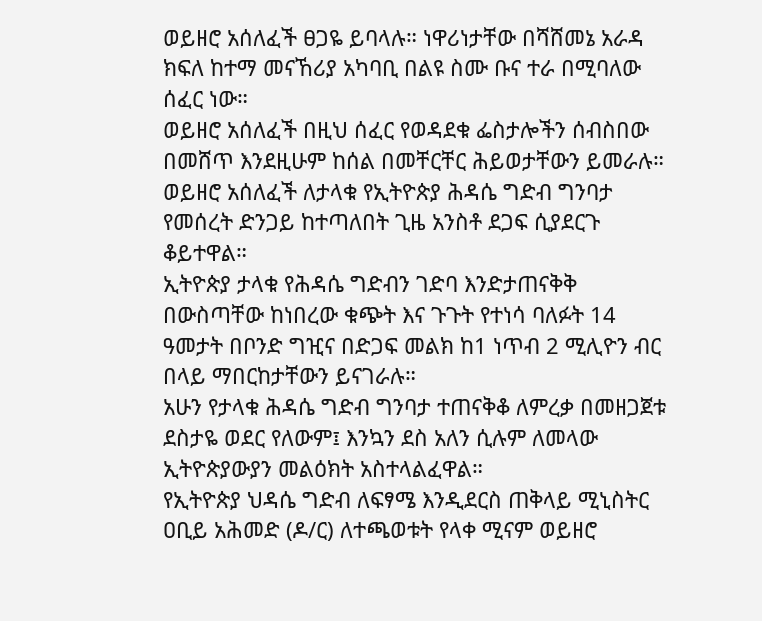ወይዘሮ አሰለፈች ፀጋዬ ይባላሉ። ነዋሪነታቸው በሻሸመኔ አራዳ ክፍለ ከተማ መናኸሪያ አካባቢ በልዩ ስሙ ቡና ተራ በሚባለው ሰፈር ነው።
ወይዘሮ አሰለፈች በዚህ ሰፈር የወዳደቁ ፌስታሎችን ሰብስበው በመሸጥ እንደዚሁም ከሰል በመቸርቸር ሕይወታቸውን ይመራሉ።
ወይዘሮ አሰለፈች ለታላቁ የኢትዮጵያ ሕዳሴ ግድብ ግንባታ የመሰረት ድንጋይ ከተጣለበት ጊዜ አንስቶ ደጋፍ ሲያደርጉ ቆይተዋል።
ኢትዮጵያ ታላቁ የሕዳሴ ግድብን ገድባ እንድታጠናቅቅ በውስጣቸው ከነበረው ቁጭት እና ጉጉት የተነሳ ባለፉት 14 ዓመታት በቦንድ ግዢና በድጋፍ መልክ ከ1 ነጥብ 2 ሚሊዮን ብር በላይ ማበርከታቸውን ይናገራሉ።
አሁን የታላቁ ሕዳሴ ግድብ ግንባታ ተጠናቅቆ ለምረቃ በመዘጋጀቱ ደስታዬ ወደር የለውም፤ እንኳን ደስ አለን ሲሉም ለመላው ኢትዮጵያውያን መልዕክት አስተላልፈዋል።
የኢትዮጵያ ህዳሴ ግድብ ለፍፃሜ እንዲደርስ ጠቅላይ ሚኒስትር ዐቢይ አሕመድ (ዶ/ር) ለተጫወቱት የላቀ ሚናም ወይዘሮ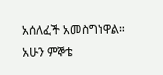አሰለፈች አመስግነዋል።
አሁን ምኞቴ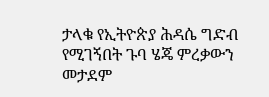ታላቁ የኢትዮጵያ ሕዳሴ ግድብ የሚገኝበት ጉባ ሄጄ ምረቃውን መታደም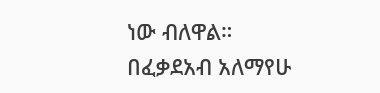ነው ብለዋል።
በፈቃደአብ አለማየሁ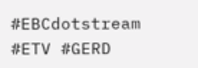#EBCdotstream #ETV #GERD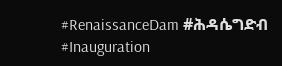#RenaissanceDam #ሕዳሴግድብ #Inauguration